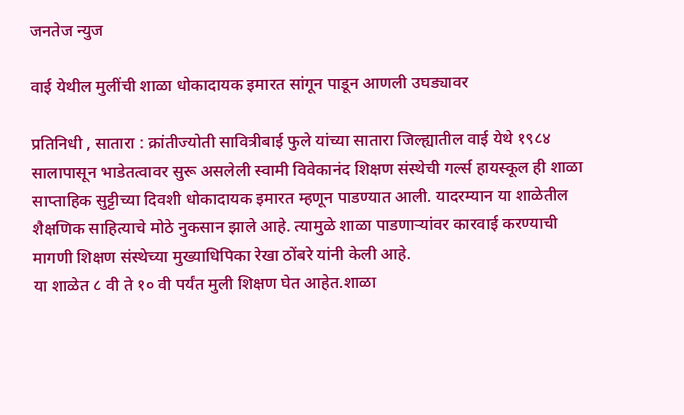जनतेज न्युज

वाई येथील मुलींची शाळा धोकादायक इमारत सांगून पाडून आणली उघड्यावर

प्रतिनिधी , सातारा : क्रांतीज्योती सावित्रीबाई फुले यांच्या सातारा जिल्ह्यातील वाई येथे १९८४ सालापासून भाडेतत्वावर सुरू असलेली स्वामी विवेकानंद शिक्षण संस्थेची गर्ल्स हायस्कूल ही शाळा साप्ताहिक सुट्टीच्या दिवशी धोकादायक इमारत म्हणून पाडण्यात आली. यादरम्यान या शाळेतील शैक्षणिक साहित्याचे मोठे नुकसान झाले आहे. त्यामुळे शाळा पाडणाऱ्यांवर कारवाई करण्याची मागणी शिक्षण संस्थेच्या मुख्याधिपिका रेखा ठोंबरे यांनी केली आहे.
या शाळेत ८ वी ते १० वी पर्यंत मुली शिक्षण घेत आहेत.शाळा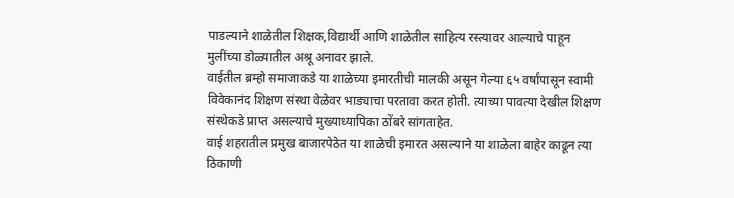पाडल्याने शाळेतील शिक्षक,विद्यार्थी आणि शाळेतील साहित्य रस्त्यावर आल्याचे पाहून मुलींच्या डोळ्यातील अश्रू अनावर झाले.
वाईतील ब्रम्हो समाजाकडे या शाळेच्या इमारतीची मालकी असून गेल्या ६५ वर्षांपासून स्वामी विवेकानंद शिक्षण संस्था वेळेवर भाड्याचा परतावा करत होती. त्याच्या पावत्या देखील शिक्षण संस्थेकडे प्राप्त असल्याचे मुख्याध्यापिका ठोंबरे सांगताहेत.
वाई शहरातील प्रमुख बाजारपेठेत या शाळेची इमारत असल्याने या शाळेला बाहेर काढून त्या ठिकाणी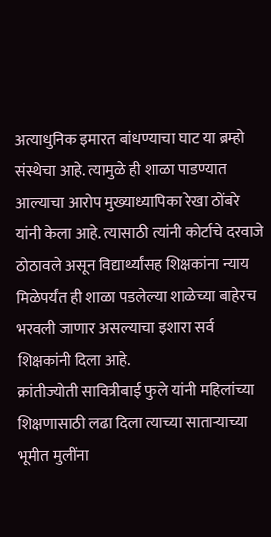अत्याधुनिक इमारत बांधण्याचा घाट या ब्रम्हो संस्थेचा आहे. त्यामुळे ही शाळा पाडण्यात आल्याचा आरोप मुख्याध्यापिका रेखा ठोंबरे यांनी केला आहे. त्यासाठी त्यांनी कोर्टाचे दरवाजे ठोठावले असून विद्यार्थ्यांसह शिक्षकांना न्याय मिळेपर्यंत ही शाळा पडलेल्या शाळेच्या बाहेरच भरवली जाणार असल्याचा इशारा सर्व शिक्षकांनी दिला आहे.
क्रांतीज्योती सावित्रीबाई फुले यांनी महिलांच्या शिक्षणासाठी लढा दिला त्याच्या साताऱ्याच्या भूमीत मुलींना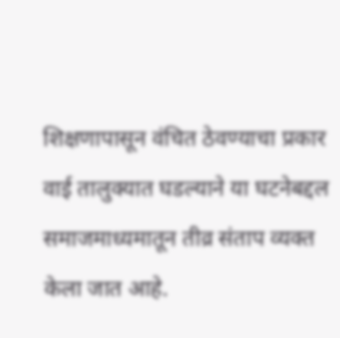शिक्षणापासून वंचित ठेवण्याचा प्रकार वाई तालुक्यात घडल्याने या घटनेबद्दल समाजमाध्यमातून तीव्र संताप व्यक्त केला जात आहे.